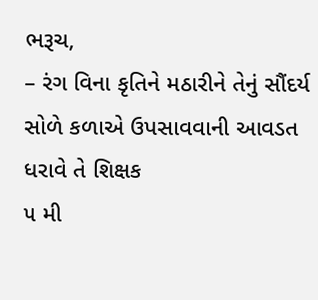ભરૂચ,
– રંગ વિના કૃતિને મઠારીને તેનું સૌંદર્ય સોળે કળાએ ઉપસાવવાની આવડત ધરાવે તે શિક્ષક
૫ મી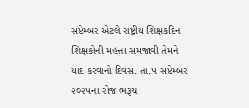સપ્ટેમ્બર એટલે રાષ્ટ્રીય શિક્ષકદિન શિક્ષકોની મહત્તા સમજાવી તેમને યાદ કરવાનો દિવસ. તા.૫ સપ્ટેમ્બર ૨૦૨૫ના રોજ ભરૂચ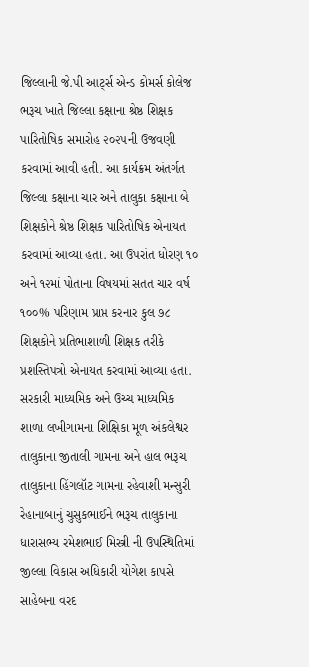જિલ્લાની જે.પી આર્ટ્સ એન્ડ કોમર્સ કોલેજ ભરૂચ ખાતે જિલ્લા કક્ષાના શ્રેષ્ઠ શિક્ષક પારિતોષિક સમારોહ ૨૦૨૫ની ઉજવણી કરવામાં આવી હતી. આ કાર્યક્રમ અંતર્ગત જિલ્લા કક્ષાના ચાર અને તાલુકા કક્ષાના બે શિક્ષકોને શ્રેષ્ઠ શિક્ષક પારિતોષિક એનાયત કરવામાં આવ્યા હતા. આ ઉપરાંત ધોરણ ૧૦ અને ૧૨માં પોતાના વિષયમાં સતત ચાર વર્ષ ૧૦૦% પરિણામ પ્રાપ્ત કરનાર કુલ ૭૮ શિક્ષકોને પ્રતિભાશાળી શિક્ષક તરીકે પ્રશસ્તિપત્રો એનાયત કરવામાં આવ્યા હતા.
સરકારી માધ્યમિક અને ઉચ્ચ માધ્યમિક શાળા લખીગામના શિક્ષિકા મૂળ અંકલેશ્વર તાલુકાના જીતાલી ગામના અને હાલ ભરૂચ તાલુકાના હિંગલૉટ ગામના રહેવાશી મન્સુરી રેહાનાબાનું ચુસુકભાઈને ભરૂચ તાલુકાના ધારાસભ્ય રમેશભાઈ મિસ્ત્રી ની ઉપસ્થિતિમાં જીલ્લા વિકાસ અધિકારી યોગેશ કાપસે સાહેબના વરદ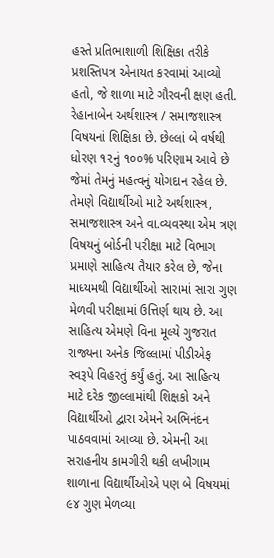હસ્તે પ્રતિભાશાળી શિક્ષિકા તરીકે પ્રશસ્તિપત્ર એનાયત કરવામાં આવ્યો હતો, જે શાળા માટે ગૌરવની ક્ષણ હતી. રેહાનાબેન અર્થશાસ્ત્ર / સમાજશાસ્ત્ર વિષયનાં શિક્ષિકા છે. છેલ્લાં બે વર્ષથી ધોરણ ૧૨નું ૧૦૦% પરિણામ આવે છે જેમાં તેમનું મહત્વનું યોગદાન રહેલ છે. તેમણે વિદ્યાર્થીઓ માટે અર્થશાસ્ત્ર, સમાજશાસ્ત્ર અને વા.વ્યવસ્થા એમ ત્રણ વિષયનું બોર્ડની પરીક્ષા માટે વિભાગ પ્રમાણે સાહિત્ય તૈયાર કરેલ છે, જેના માધ્યમથી વિદ્યાર્થીઓ સારામાં સારા ગુણ મેળવી પરીક્ષામાં ઉત્તિર્ણ થાય છે. આ સાહિત્ય એમણે વિના મૂલ્યે ગુજરાત રાજ્યના અનેક જિલ્લામાં પીડીએફ સ્વરૂપે વિહરતું કર્યું હતું. આ સાહિત્ય માટે દરેક જીલ્લામાંથી શિક્ષકો અને વિદ્યાર્થીઓ દ્વારા એમને અભિનંદન પાઠવવામાં આવ્યા છે. એમની આ સરાહનીય કામગીરી થકી લખીગામ શાળાના વિદ્યાર્થીઓએ પણ બે વિષયમાં ૯૪ ગુણ મેળવ્યા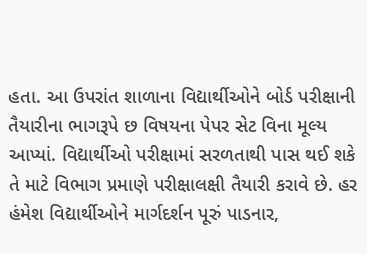હતા. આ ઉપરાંત શાળાના વિદ્યાર્થીઓને બોર્ડ પરીક્ષાની તૈયારીના ભાગરૂપે છ વિષયના પેપર સેટ વિના મૂલ્ય આપ્યાં. વિદ્યાર્થીઓ પરીક્ષામાં સરળતાથી પાસ થઈ શકે તે માટે વિભાગ પ્રમાણે પરીક્ષાલક્ષી તૈયારી કરાવે છે. હર હંમેશ વિદ્યાર્થીઓને માર્ગદર્શન પૂરું પાડનાર,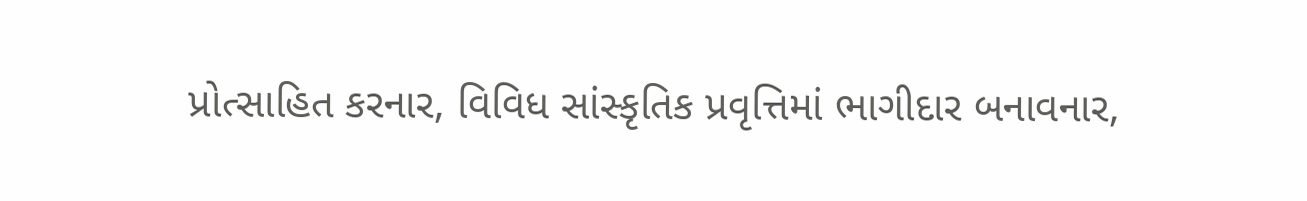પ્રોત્સાહિત કરનાર, વિવિધ સાંસ્કૃતિક પ્રવૃત્તિમાં ભાગીદાર બનાવનાર,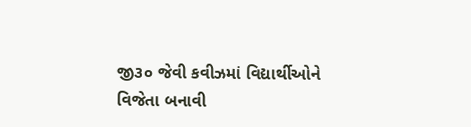જી૩૦ જેવી કવીઝમાં વિદ્યાર્થીઓને વિજેતા બનાવી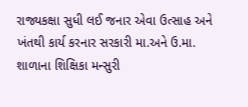રાજ્યકક્ષા સુધી લઈ જનાર એવા ઉત્સાહ અને ખંતથી કાર્ય કરનાર સરકારી મા.અને ઉ.મા. શાળાના શિક્ષિકા મન્સુરી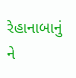રેહાનાબાનું ને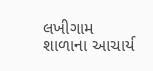લખીગામ શાળાના આચાર્ય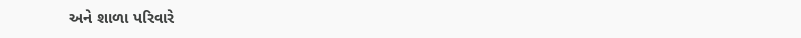અને શાળા પરિવારે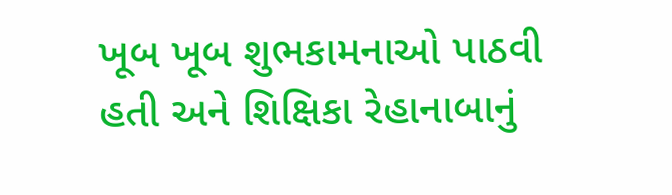ખૂબ ખૂબ શુભકામનાઓ પાઠવી હતી અને શિક્ષિકા રેહાનાબાનું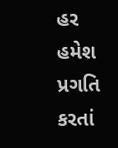હર હમેશ પ્રગતિ કરતાં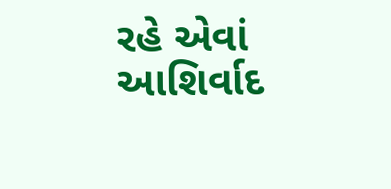રહે એવાં આશિર્વાદ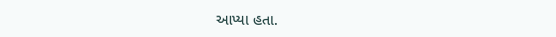આપ્યા હતા.